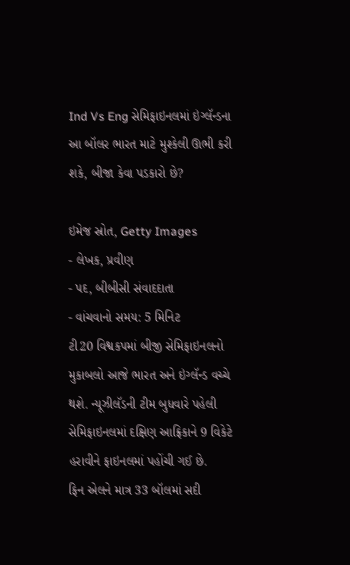Ind Vs Eng સેમિફાઇનલમાં ઇંગ્લૅન્ડના આ બૉલર ભારત માટે મુશ્કેલી ઊભી કરી શકે, બીજા કેવા પડકારો છે?

ઇમેજ સ્રોત, Getty Images
- લેખક, પ્રવીણ
- પદ, બીબીસી સંવાદદાતા
- વાંચવાનો સમય: 5 મિનિટ
ટી20 વિશ્વકપમાં બીજી સેમિફાઇનલનો મુકાબલો આજે ભારત અને ઇંગ્લૅન્ડ વચ્ચે થશે. ન્યૂઝીલૅડની ટીમ બુધવારે પહેલી સેમિફાઇનલમાં દક્ષિણ આફ્રિકાને 9 વિકેટે હરાવીને ફાઇનલમાં પહોંચી ગઈ છે.
ફિન એલને માત્ર 33 બૉલમાં સદી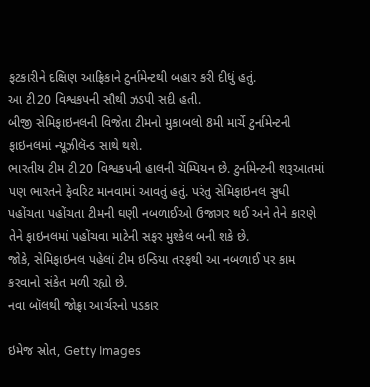ફટકારીને દક્ષિણ આફ્રિકાને ટુર્નામેન્ટથી બહાર કરી દીધું હતું.
આ ટી20 વિશ્વકપની સૌથી ઝડપી સદી હતી.
બીજી સેમિફાઇનલની વિજેતા ટીમનો મુકાબલો 8મી માર્ચે ટુર્નામેન્ટની ફાઇનલમાં ન્યૂઝીલૅન્ડ સાથે થશે.
ભારતીય ટીમ ટી20 વિશ્વકપની હાલની ચૅમ્પિયન છે. ટુર્નામેન્ટની શરૂઆતમાં પણ ભારતને ફેવરિટ માનવામાં આવતું હતું. પરંતુ સેમિફાઇનલ સુધી પહોંચતા પહોંચતા ટીમની ઘણી નબળાઈઓ ઉજાગર થઈ અને તેને કારણે તેને ફાઇનલમાં પહોંચવા માટેની સફર મુશ્કેલ બની શકે છે.
જોકે, સેમિફાઇનલ પહેલાં ટીમ ઇન્ડિયા તરફથી આ નબળાઈ પર કામ કરવાનો સંકેત મળી રહ્યો છે.
નવા બૉલથી જોફ્રા આર્ચરનો પડકાર

ઇમેજ સ્રોત, Getty Images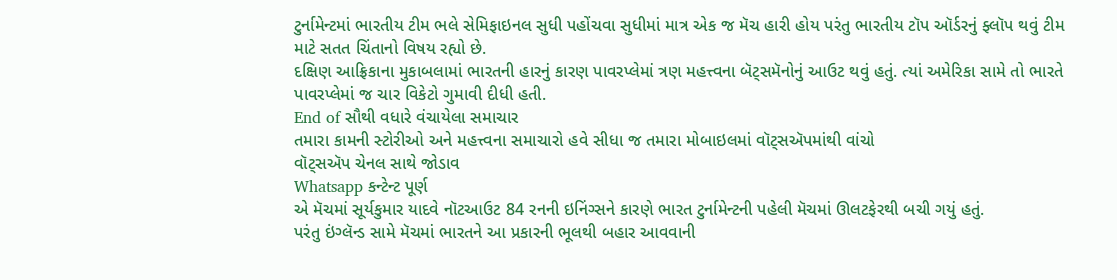ટુર્નામેન્ટમાં ભારતીય ટીમ ભલે સેમિફાઇનલ સુધી પહોંચવા સુધીમાં માત્ર એક જ મૅચ હારી હોય પરંતુ ભારતીય ટૉપ ઑર્ડરનું ફ્લૉપ થવું ટીમ માટે સતત ચિંતાનો વિષય રહ્યો છે.
દક્ષિણ આફ્રિકાના મુકાબલામાં ભારતની હારનું કારણ પાવરપ્લેમાં ત્રણ મહત્ત્વના બૅટ્સમૅનોનું આઉટ થવું હતું. ત્યાં અમેરિકા સામે તો ભારતે પાવરપ્લેમાં જ ચાર વિકેટો ગુમાવી દીધી હતી.
End of સૌથી વધારે વંચાયેલા સમાચાર
તમારા કામની સ્ટોરીઓ અને મહત્ત્વના સમાચારો હવે સીધા જ તમારા મોબાઇલમાં વૉટ્સઍપમાંથી વાંચો
વૉટ્સઍપ ચેનલ સાથે જોડાવ
Whatsapp કન્ટેન્ટ પૂર્ણ
એ મૅચમાં સૂર્યકુમાર યાદવે નૉટઆઉટ 84 રનની ઇનિંગ્સને કારણે ભારત ટુર્નામેન્ટની પહેલી મૅચમાં ઊલટફેરથી બચી ગયું હતું.
પરંતુ ઇંગ્લૅન્ડ સામે મૅચમાં ભારતને આ પ્રકારની ભૂલથી બહાર આવવાની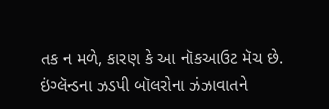તક ન મળે, કારણ કે આ નૉકઆઉટ મૅચ છે.
ઇંગ્લૅન્ડના ઝડપી બૉલરોના ઝંઝાવાતને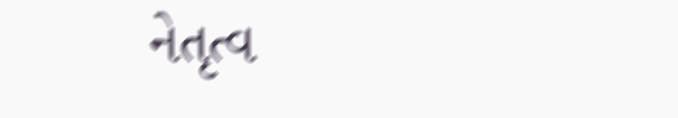નેતૃત્વ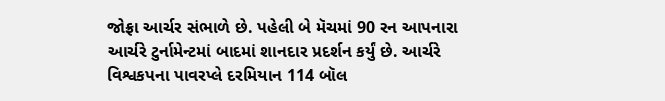જોફ્રા આર્ચર સંભાળે છે. પહેલી બે મૅચમાં 90 રન આપનારા આર્ચરે ટુર્નામેન્ટમાં બાદમાં શાનદાર પ્રદર્શન કર્યું છે. આર્ચરે વિશ્વકપના પાવરપ્લે દરમિયાન 114 બૉલ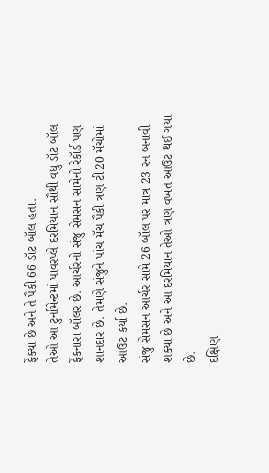ફેંક્યા છે અને તે પૈકી 66 ડૉટ બૉલ હતા.
તેઓ આ ટુર્નામેન્ટમાં પાવરપ્લે દરમિયાન સૌથી વધુ ડૉટ બૉલ ફેંકનારા બૉલર છે. આર્ચરનો સંજુ સેમસન સામેનો રેકૉર્ડ પણ શાનદાર છે. તેમણે સંજુને પાંચ મૅચ પૈકી ત્રણ ટી20 મૅચોમાં આઉટ કર્યા છે.
સંજુ સેમસન આર્ચર સામે 26 બૉલ પર માત્ર 23 રન બનાવી શક્યા છે અને આ દરમિયાન તેઓ ત્રણ વખત આઉટ થઈ ગયા છે.
દક્ષિણ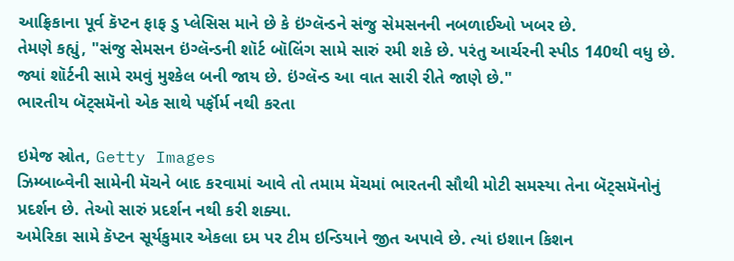આફ્રિકાના પૂર્વ કૅપ્ટન ફાફ ડુ પ્લેસિસ માને છે કે ઇંગ્લૅન્ડને સંજુ સેમસનની નબળાઈઓ ખબર છે.
તેમણે કહ્યું, "સંજુ સેમસન ઇંગ્લૅન્ડની શૉર્ટ બૉલિંગ સામે સારું રમી શકે છે. પરંતુ આર્ચરની સ્પીડ 140થી વધુ છે. જ્યાં શૉર્ટની સામે રમવું મુશ્કેલ બની જાય છે. ઇંગ્લૅન્ડ આ વાત સારી રીતે જાણે છે."
ભારતીય બૅટ્સમૅનો એક સાથે પર્ફૉર્મ નથી કરતા

ઇમેજ સ્રોત, Getty Images
ઝિમ્બાબ્વેની સામેની મૅચને બાદ કરવામાં આવે તો તમામ મૅચમાં ભારતની સૌથી મોટી સમસ્યા તેના બૅટ્સમૅનોનું પ્રદર્શન છે. તેઓ સારું પ્રદર્શન નથી કરી શક્યા.
અમેરિકા સામે કૅપ્ટન સૂર્યકુમાર એકલા દમ પર ટીમ ઇન્ડિયાને જીત અપાવે છે. ત્યાં ઇશાન કિશન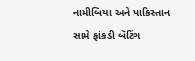નામીબિયા અને પાકિસ્તાન સામે ફાંકડી બૅટિંગ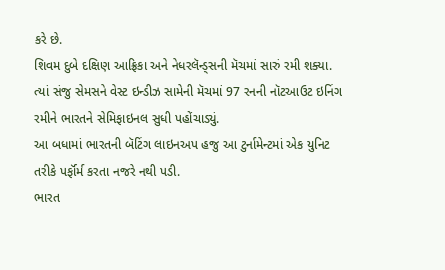કરે છે.
શિવમ દુબે દક્ષિણ આફ્રિકા અને નેધરલૅન્ડ્સની મૅચમાં સારું રમી શક્યા. ત્યાં સંજુ સેમસને વેસ્ટ ઇન્ડીઝ સામેની મૅચમાં 97 રનની નૉટઆઉટ ઇનિંગ રમીને ભારતને સેમિફાઇનલ સુધી પહોંચાડ્યું.
આ બધામાં ભારતની બૅટિંગ લાઇનઅપ હજુ આ ટુર્નામેન્ટમાં એક યુનિટ તરીકે પર્ફૉર્મ કરતા નજરે નથી પડી.
ભારત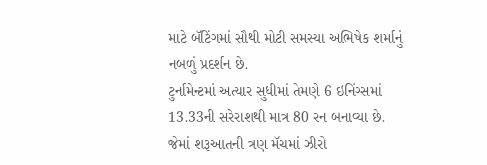માટે બૅટિંગમાં સૌથી મોટી સમસ્યા અભિષેક શર્માનું નબળું પ્રદર્શન છે.
ટુર્નામેન્ટમાં અત્યાર સુધીમાં તેમણે 6 ઇનિંગ્સમાં 13.33ની સરેરાશથી માત્ર 80 રન બનાવ્યા છે. જેમાં શરૂઆતની ત્રણ મૅચમાં ઝીરો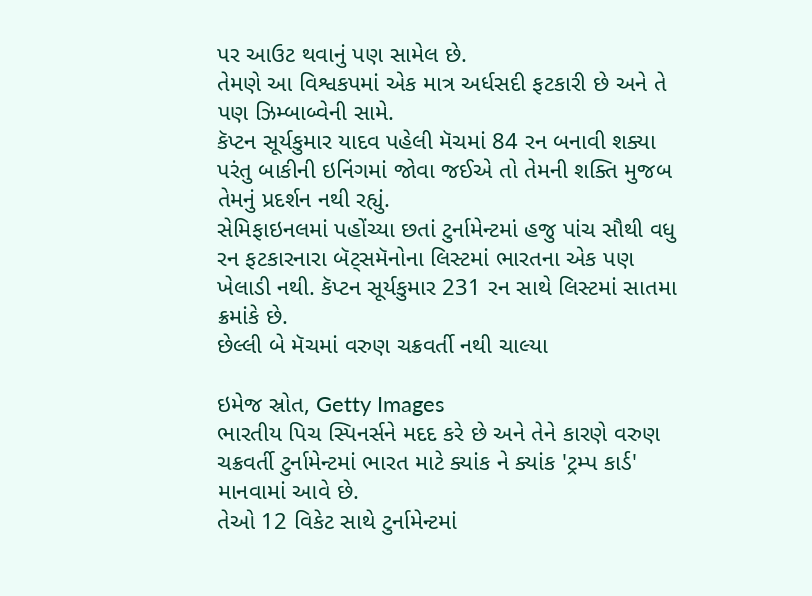પર આઉટ થવાનું પણ સામેલ છે.
તેમણે આ વિશ્વકપમાં એક માત્ર અર્ધસદી ફટકારી છે અને તે પણ ઝિમ્બાબ્વેની સામે.
કૅપ્ટન સૂર્યકુમાર યાદવ પહેલી મૅચમાં 84 રન બનાવી શક્યા પરંતુ બાકીની ઇનિંગમાં જોવા જઈએ તો તેમની શક્તિ મુજબ તેમનું પ્રદર્શન નથી રહ્યું.
સેમિફાઇનલમાં પહોંચ્યા છતાં ટુર્નામેન્ટમાં હજુ પાંચ સૌથી વધુ રન ફટકારનારા બૅટ્સમૅનોના લિસ્ટમાં ભારતના એક પણ ખેલાડી નથી. કૅપ્ટન સૂર્યકુમાર 231 રન સાથે લિસ્ટમાં સાતમા ક્રમાંકે છે.
છેલ્લી બે મૅચમાં વરુણ ચક્રવર્તી નથી ચાલ્યા

ઇમેજ સ્રોત, Getty Images
ભારતીય પિચ સ્પિનર્સને મદદ કરે છે અને તેને કારણે વરુણ ચક્રવર્તી ટુર્નામેન્ટમાં ભારત માટે ક્યાંક ને ક્યાંક 'ટ્રમ્પ કાર્ડ' માનવામાં આવે છે.
તેઓ 12 વિકેટ સાથે ટુર્નામેન્ટમાં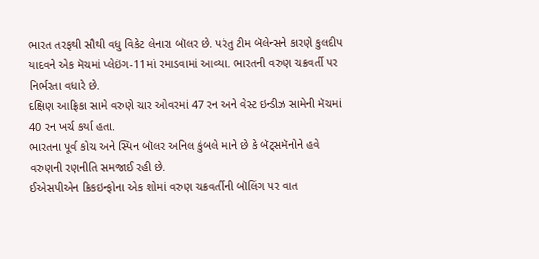ભારત તરફથી સૌથી વધુ વિકેટ લેનારા બૉલર છે. પરંતુ ટીમ બૅલેન્સને કારણે કુલદીપ યાદવને એક મૅચમાં પ્લેઇંગ-11માં રમાડવામાં આવ્યા. ભારતની વરુણ ચક્રવર્તી પર નિર્ભરતા વધારે છે.
દક્ષિણ આફ્રિકા સામે વરુણે ચાર ઓવરમાં 47 રન અને વેસ્ટ ઇન્ડીઝ સામેની મૅચમાં 40 રન ખર્ચ કર્યા હતા.
ભારતના પૂર્વ કોચ અને સ્પિન બૉલર અનિલ કુંબલે માને છે કે બૅટ્સમૅનોને હવે વરુણની રણનીતિ સમજાઈ રહી છે.
ઈએસપીએન ક્રિકઇન્ફોના એક શોમાં વરુણ ચક્રવર્તીની બૉલિંગ પર વાત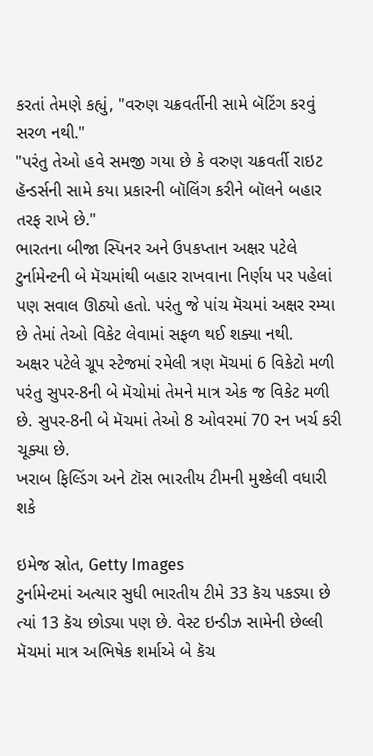કરતાં તેમણે કહ્યું, "વરુણ ચક્રવર્તીની સામે બૅટિંગ કરવું સરળ નથી."
"પરંતુ તેઓ હવે સમજી ગયા છે કે વરુણ ચક્રવર્તી રાઇટ હૅન્ડર્સની સામે કયા પ્રકારની બૉલિંગ કરીને બૉલને બહાર તરફ રાખે છે."
ભારતના બીજા સ્પિનર અને ઉપકપ્તાન અક્ષર પટેલે ટુર્નામેન્ટની બે મૅચમાંથી બહાર રાખવાના નિર્ણય પર પહેલાં પણ સવાલ ઊઠ્યો હતો. પરંતુ જે પાંચ મૅચમાં અક્ષર રમ્યા છે તેમાં તેઓ વિકેટ લેવામાં સફળ થઈ શક્યા નથી.
અક્ષર પટેલે ગ્રૂપ સ્ટેજમાં રમેલી ત્રણ મૅચમાં 6 વિકેટો મળી પરંતુ સુપર-8ની બે મૅચોમાં તેમને માત્ર એક જ વિકેટ મળી છે. સુપર-8ની બે મૅચમાં તેઓ 8 ઓવરમાં 70 રન ખર્ચ કરી ચૂક્યા છે.
ખરાબ ફિલ્ડિંગ અને ટૉસ ભારતીય ટીમની મુશ્કેલી વધારી શકે

ઇમેજ સ્રોત, Getty Images
ટુર્નામેન્ટમાં અત્યાર સુધી ભારતીય ટીમે 33 કૅચ પકડ્યા છે ત્યાં 13 કૅચ છોડ્યા પણ છે. વેસ્ટ ઇન્ડીઝ સામેની છેલ્લી મૅચમાં માત્ર અભિષેક શર્માએ બે કૅચ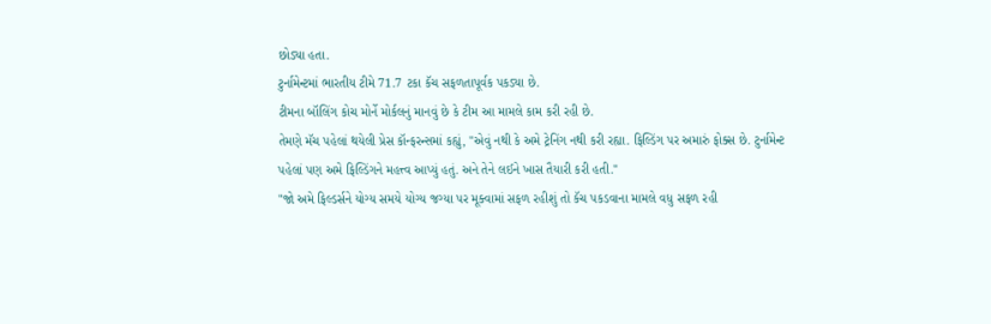છોડ્યા હતા.
ટુર્નામેન્ટમાં ભારતીય ટીમે 71.7 ટકા કૅચ સફળતાપૂર્વક પકડ્યા છે.
ટીમના બૉલિંગ કોચ મોર્ને મોર્કલનું માનવું છે કે ટીમ આ મામલે કામ કરી રહી છે.
તેમણે મૅચ પહેલાં થયેલી પ્રેસ કૉન્ફરન્સમાં કહ્યું, "એવું નથી કે અમે ટ્રેનિંગ નથી કરી રહ્યા. ફિલ્ડિંગ પર અમારું ફોક્સ છે. ટુર્નામેન્ટ પહેલાં પણ અમે ફિલ્ડિંગને મહત્ત્વ આપ્યું હતું. અને તેને લઈને ખાસ તૈયારી કરી હતી."
"જો અમે ફિલ્ડર્સને યોગ્ય સમયે યોગ્ય જગ્યા પર મૂક્વામાં સફળ રહીશું તો કૅચ પકડવાના મામલે વધુ સફળ રહી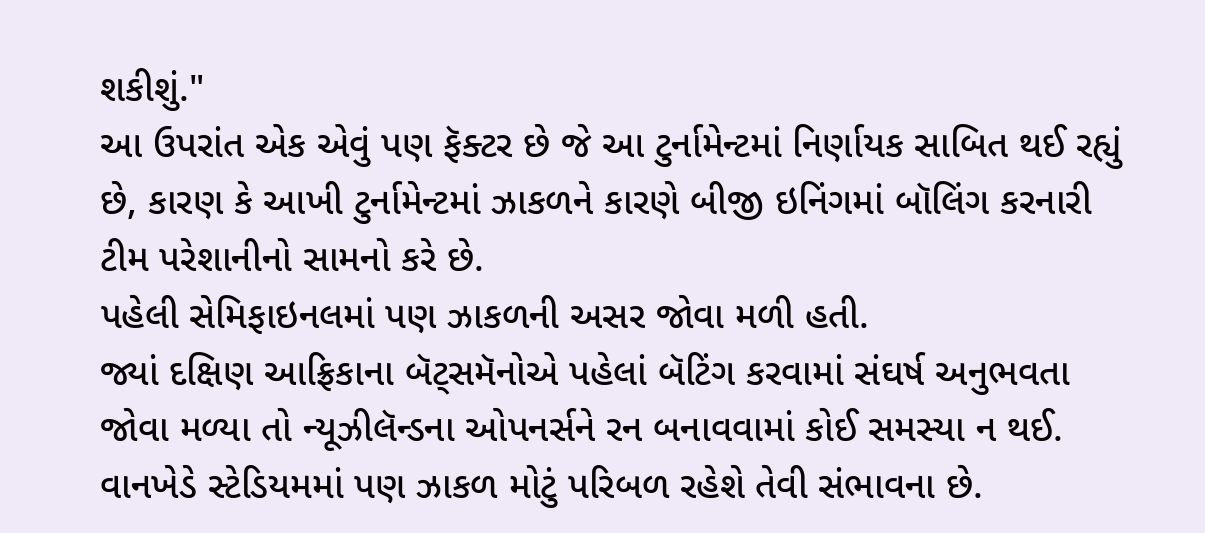શકીશું."
આ ઉપરાંત એક એવું પણ ફૅક્ટર છે જે આ ટુર્નામેન્ટમાં નિર્ણાયક સાબિત થઈ રહ્યું છે, કારણ કે આખી ટુર્નામેન્ટમાં ઝાકળને કારણે બીજી ઇનિંગમાં બૉલિંગ કરનારી ટીમ પરેશાનીનો સામનો કરે છે.
પહેલી સેમિફાઇનલમાં પણ ઝાકળની અસર જોવા મળી હતી.
જ્યાં દક્ષિણ આફ્રિકાના બૅટ્સમૅનોએ પહેલાં બૅટિંગ કરવામાં સંઘર્ષ અનુભવતા જોવા મળ્યા તો ન્યૂઝીલૅન્ડના ઓપનર્સને રન બનાવવામાં કોઈ સમસ્યા ન થઈ.
વાનખેડે સ્ટેડિયમમાં પણ ઝાકળ મોટું પરિબળ રહેશે તેવી સંભાવના છે.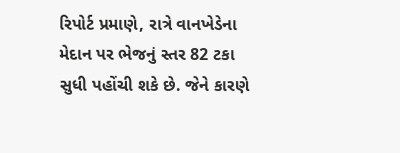રિપોર્ટ પ્રમાણે, રાત્રે વાનખેડેના મેદાન પર ભેજનું સ્તર 82 ટકા સુધી પહોંચી શકે છે. જેને કારણે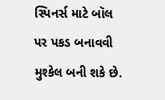સ્પિનર્સ માટે બૉલ પર પકડ બનાવવી મુશ્કેલ બની શકે છે.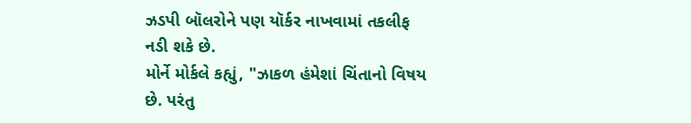ઝડપી બૉલરોને પણ યૉર્કર નાખવામાં તકલીફ નડી શકે છે.
મોર્ને મોર્કલે કહ્યું, "ઝાકળ હંમેશાં ચિંતાનો વિષય છે. પરંતુ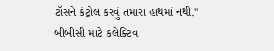ટૉસને કંટ્રોલ કરવું તમારા હાથમાં નથી."
બીબીસી માટે કલેક્ટિવ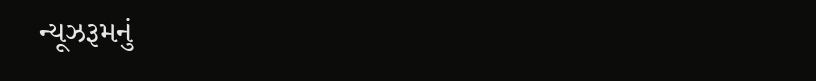ન્યૂઝરૂમનું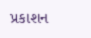પ્રકાશન